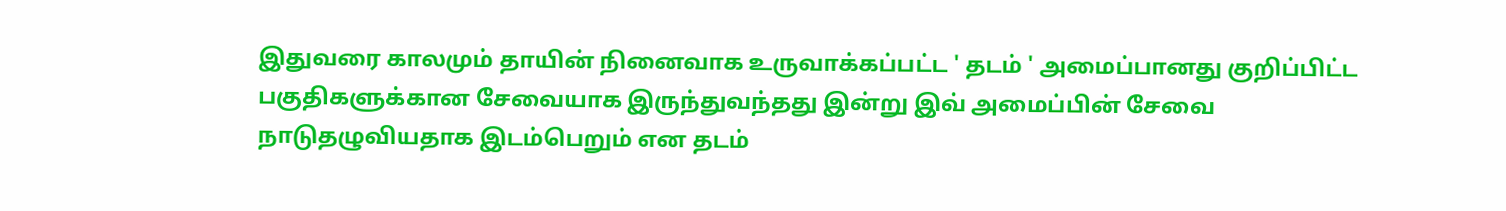இதுவரை காலமும் தாயின் நினைவாக உருவாக்கப்பட்ட ' தடம் ' அமைப்பானது குறிப்பிட்ட பகுதிகளுக்கான சேவையாக இருந்துவந்தது இன்று இவ் அமைப்பின் சேவை நாடுதழுவியதாக இடம்பெறும் என தடம்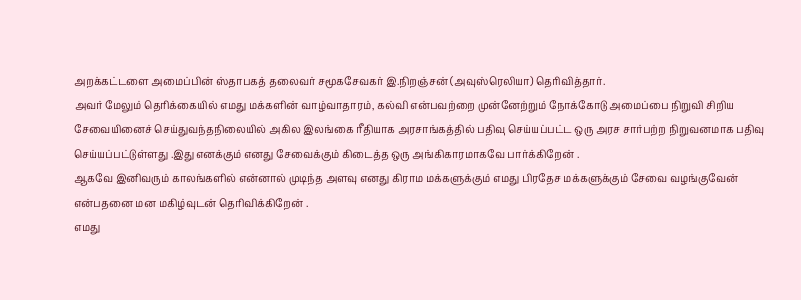அறக்கட்டளை அமைப்பின் ஸ்தாபகத் தலைவர் சமூகசேவகர் இ.நிறஞ்சன் (அவுஸ்ரெலியா) தெரிவித்தார்.
அவர் மேலும் தெரிக்கையில் எமது மக்களின் வாழ்வாதாரம், கல்வி என்பவற்றை முன்னேற்றும் நோக்கோடு அமைப்பை நிறுவி சிறிய சேவையினைச் செய்துவந்தநிலையில் அகில இலங்கை ரீதியாக அரசாங்கத்தில் பதிவு செய்யப்பட்ட ஒரு அரச சார்பற்ற நிறுவனமாக பதிவு செய்யப்பட்டுள்ளது .இது எனக்கும் எனது சேவைக்கும் கிடைத்த ஒரு அங்கிகாரமாகவே பார்க்கிறேன் .
ஆகவே இனிவரும் காலங்களில் என்னால் முடிந்த அளவு எனது கிராம மக்களுக்கும் எமது பிரதேச மக்களுக்கும் சேவை வழங்குவேன் என்பதனை மன மகிழ்வுடன் தெரிவிக்கிறேன் .
எமது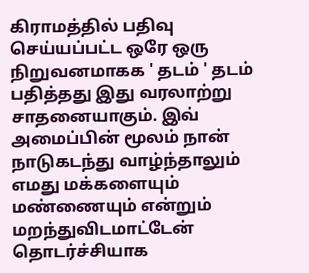கிராமத்தில் பதிவு செய்யப்பட்ட ஒரே ஒரு நிறுவனமாகக ' தடம் ' தடம் பதித்தது இது வரலாற்று சாதனையாகும். இவ் அமைப்பின் மூலம் நான் நாடுகடந்து வாழ்ந்தாலும் எமது மக்களையும் மண்ணையும் என்றும் மறந்துவிடமாட்டேன் தொடர்ச்சியாக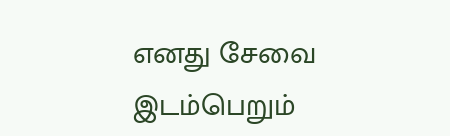எனது சேவை இடம்பெறும்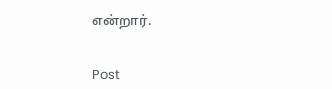என்றார்.


Post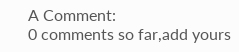A Comment:
0 comments so far,add yours